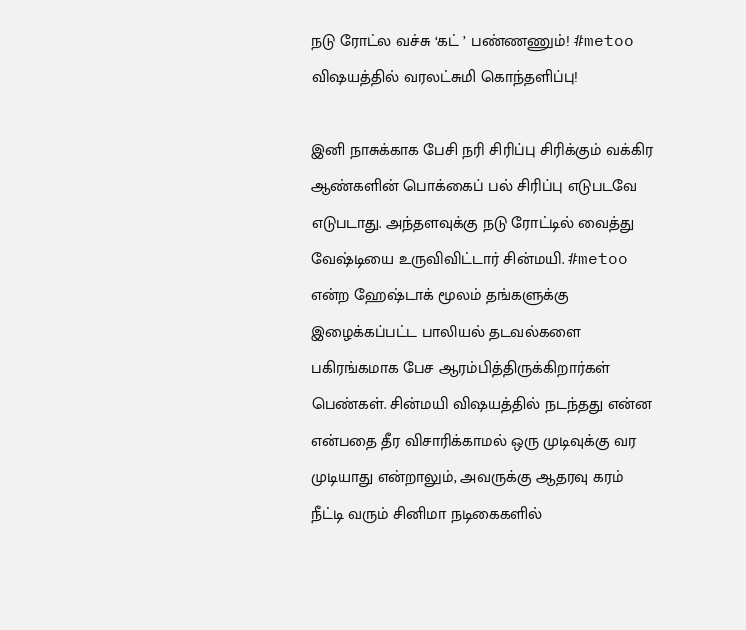நடு ரோட்ல வச்சு ‘கட் ’ பண்ணணும்! #metoo விஷயத்தில் வரலட்சுமி கொந்தளிப்பு!

இனி நாசுக்காக பேசி நரி சிரிப்பு சிரிக்கும் வக்கிர ஆண்களின் பொக்கைப் பல் சிரிப்பு எடுபடவே எடுபடாது. அந்தளவுக்கு நடு ரோட்டில் வைத்து வேஷ்டியை உருவிவிட்டார் சின்மயி. #metoo என்ற ஹேஷ்டாக் மூலம் தங்களுக்கு இழைக்கப்பட்ட பாலியல் தடவல்களை பகிரங்கமாக பேச ஆரம்பித்திருக்கிறார்கள் பெண்கள். சின்மயி விஷயத்தில் நடந்தது என்ன என்பதை தீர விசாரிக்காமல் ஒரு முடிவுக்கு வர முடியாது என்றாலும், அவருக்கு ஆதரவு கரம் நீட்டி வரும் சினிமா நடிகைகளில்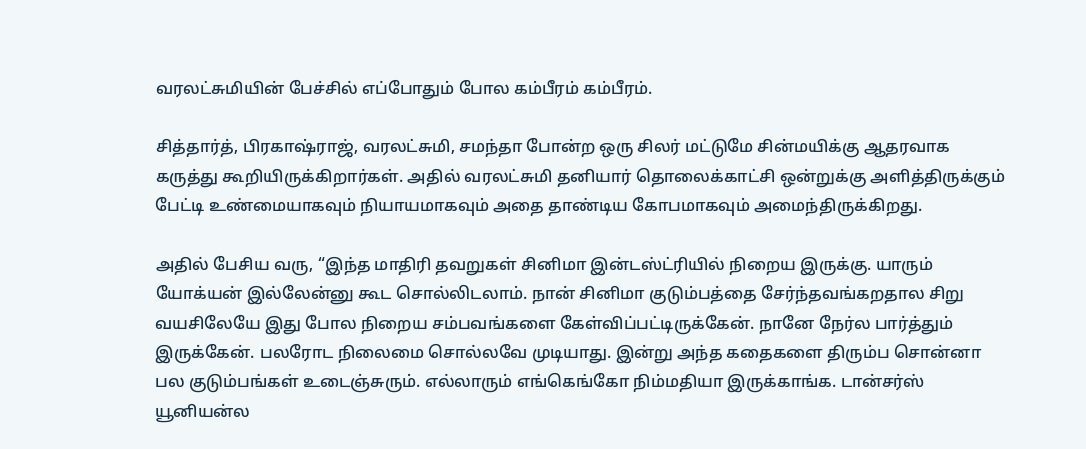வரலட்சுமியின் பேச்சில் எப்போதும் போல கம்பீரம் கம்பீரம்.

சித்தார்த், பிரகாஷ்ராஜ், வரலட்சுமி, சமந்தா போன்ற ஒரு சிலர் மட்டுமே சின்மயிக்கு ஆதரவாக கருத்து கூறியிருக்கிறார்கள். அதில் வரலட்சுமி தனியார் தொலைக்காட்சி ஒன்றுக்கு அளித்திருக்கும் பேட்டி உண்மையாகவும் நியாயமாகவும் அதை தாண்டிய கோபமாகவும் அமைந்திருக்கிறது.

அதில் பேசிய வரு, “இந்த மாதிரி தவறுகள் சினிமா இன்டஸ்ட்ரியில் நிறைய இருக்கு. யாரும் யோக்யன் இல்லேன்னு கூட சொல்லிடலாம். நான் சினிமா குடும்பத்தை சேர்ந்தவங்கறதால சிறு வயசிலேயே இது போல நிறைய சம்பவங்களை கேள்விப்பட்டிருக்கேன். நானே நேர்ல பார்த்தும் இருக்கேன். பலரோட நிலைமை சொல்லவே முடியாது. இன்று அந்த கதைகளை திரும்ப சொன்னா பல குடும்பங்கள் உடைஞ்சுரும். எல்லாரும் எங்கெங்கோ நிம்மதியா இருக்காங்க. டான்சர்ஸ் யூனியன்ல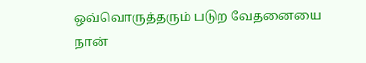ஒவ்வொருத்தரும் படுற வேதனையை நான்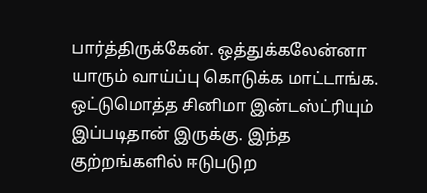பார்த்திருக்கேன். ஒத்துக்கலேன்னா யாரும் வாய்ப்பு கொடுக்க மாட்டாங்க. ஒட்டுமொத்த சினிமா இன்டஸ்ட்ரியும் இப்படிதான் இருக்கு. இந்த குற்றங்களில் ஈடுபடுற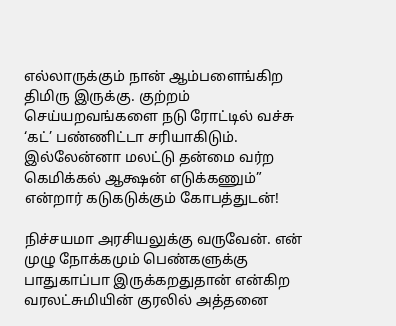எல்லாருக்கும் நான் ஆம்பளைங்கிற திமிரு இருக்கு. குற்றம் செய்யறவங்களை நடு ரோட்டில் வச்சு ‘கட்’ பண்ணிட்டா சரியாகிடும். இல்லேன்னா மலட்டு தன்மை வர்ற கெமிக்கல் ஆக்ஷன் எடுக்கணும்” என்றார் கடுகடுக்கும் கோபத்துடன்!

நிச்சயமா அரசியலுக்கு வருவேன். என் முழு நோக்கமும் பெண்களுக்கு பாதுகாப்பா இருக்கறதுதான் என்கிற வரலட்சுமியின் குரலில் அத்தனை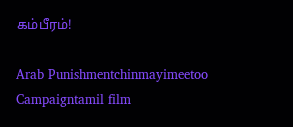கம்பீரம்!

Arab Punishmentchinmayimeetoo Campaigntamil film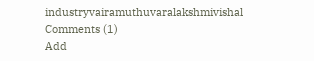industryvairamuthuvaralakshmivishal
Comments (1)
Add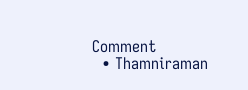Comment
  • Thamniraman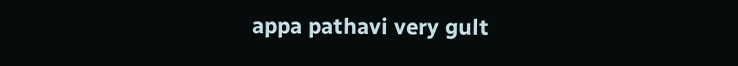appa pathavi very gult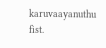karuvaayanuthu fist.